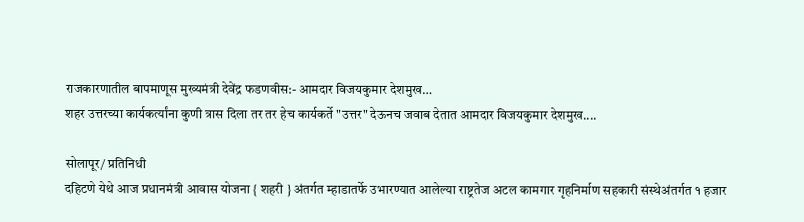राजकारणातील बापमाणूस मुख्यमंत्री देवेंद्र फडणवीस:- आमदार विजयकुमार देशमुख…
शहर उत्तरच्या कार्यकर्त्यांना कुणी त्रास दिला तर तर हेच कार्यकर्ते "उत्तर" देऊनच जवाब देतात आमदार विजयकुमार देशमुख....

सोलापूर/ प्रतिनिधी
दहिटणे येथे आज प्रधानमंत्री आवास योजना { शहरी } अंतर्गत म्हाडातर्फे उभारण्यात आलेल्या राष्ट्रतेज अटल कामगार गृहनिर्माण सहकारी संस्थेअंतर्गत १ हजार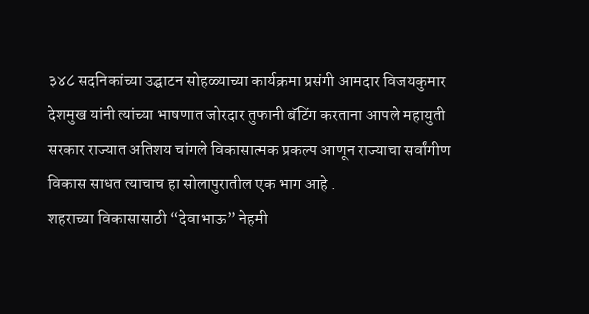३४८ सदनिकांच्या उद्घाटन सोहळ्याच्या कार्यक्रमा प्रसंगी आमदार विजयकुमार देशमुख यांनी त्यांच्या भाषणात जोरदार तुफानी बॅटिंग करताना आपले महायुती सरकार राज्यात अतिशय चांगले विकासात्मक प्रकल्प आणून राज्याचा सर्वांगीण विकास साधत त्याचाच हा सोलापुरातील एक भाग आहे .
शहराच्या विकासासाठी “देवाभाऊ” नेहमी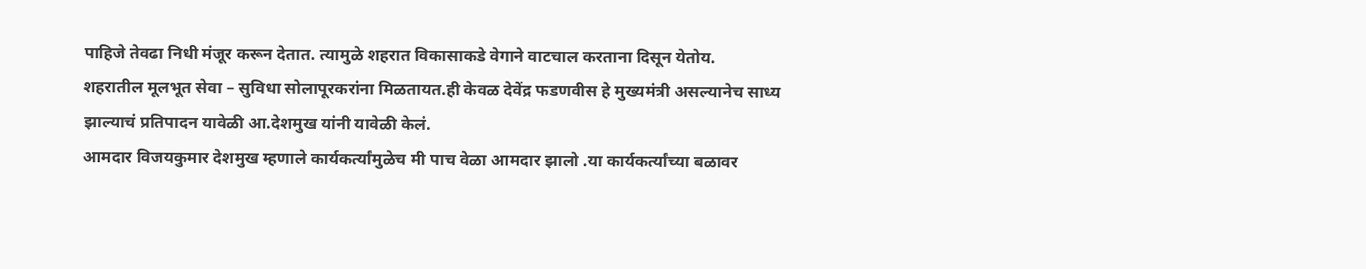पाहिजे तेवढा निधी मंजूर करून देतात. त्यामुळे शहरात विकासाकडे वेगाने वाटचाल करताना दिसून येतोय.
शहरातील मूलभूत सेवा – सुविधा सोलापूरकरांना मिळतायत.ही केवळ देवेंद्र फडणवीस हे मुख्यमंत्री असल्यानेच साध्य झाल्याचं प्रतिपादन यावेळी आ.देशमुख यांनी यावेळी केलं.
आमदार विजयकुमार देशमुख म्हणाले कार्यकर्त्यांमुळेच मी पाच वेळा आमदार झालो .या कार्यकर्त्यांच्या बळावर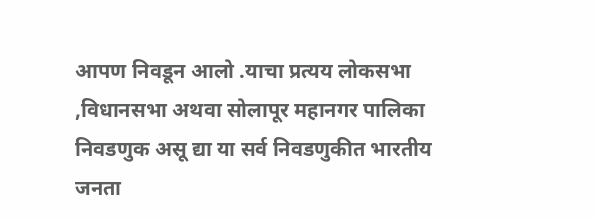आपण निवडून आलो .याचा प्रत्यय लोकसभा ,विधानसभा अथवा सोलापूर महानगर पालिका निवडणुक असू द्या या सर्व निवडणुकीत भारतीय जनता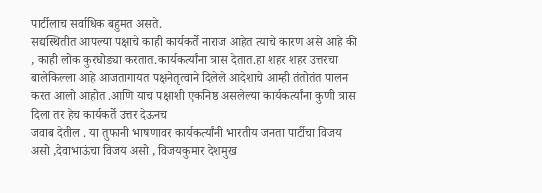पार्टीलाच सर्वाधिक बहुमत असते.
सद्यस्थितीत आपल्या पक्षाचे काही कार्यकर्ते नाराज आहेत त्याचे कारण असे आहे की , काही लोक कुरघोड्या करतात.कार्यकर्त्यांना त्रास देतात.हा शहर शहर उत्तरचा बालेकिल्ला आहे आजतागायत पक्षनेतृत्वाने दिलेले आदेशाचे आम्ही तंतोतंत पालन करत आलो आहोत .आणि याच पक्षाशी एकनिष्ठ असलेल्या कार्यकर्त्यांना कुणी त्रास दिला तर हेच कार्यकर्ते उत्तर देऊनच
जवाब देतील . या तुफानी भाषणावर कार्यकर्त्यांनी भारतीय जनता पार्टीचा विजय असो ,देवाभाऊंचा विजय असो , विजयकुमार देशमुख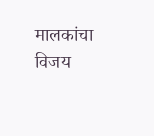मालकांचा विजय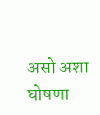असो अशा घोषणा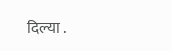दिल्या .